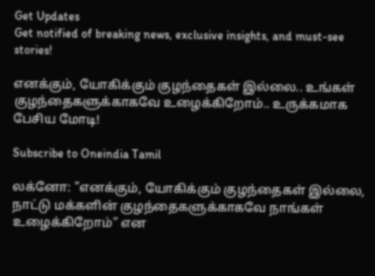Get Updates
Get notified of breaking news, exclusive insights, and must-see stories!

எனக்கும், யோகிக்கும் குழந்தைகள் இல்லை.. உங்கள் குழந்தைகளுக்காகவே உழைக்கிறோம்.. உருக்கமாக பேசிய மோடி!

Subscribe to Oneindia Tamil

லக்னோ: "எனக்கும், யோகிக்கும் குழந்தைகள் இல்லை, நாட்டு மக்களின் குழந்தைகளுக்காகவே நாங்கள் உழைக்கிறோம்" என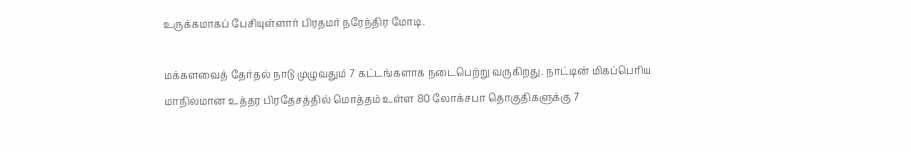உருக்கமாகப் பேசியுள்ளார் பிரதமர் நரேந்திர மோடி.

மக்களவைத் தேர்தல் நாடு முழுவதும் 7 கட்டங்களாக நடைபெற்று வருகிறது. நாட்டின் மிகப்பெரிய மாநிலமான உத்தர பிரதேசத்தில் மொத்தம் உள்ள 80 லோக்சபா தொகுதிகளுக்கு 7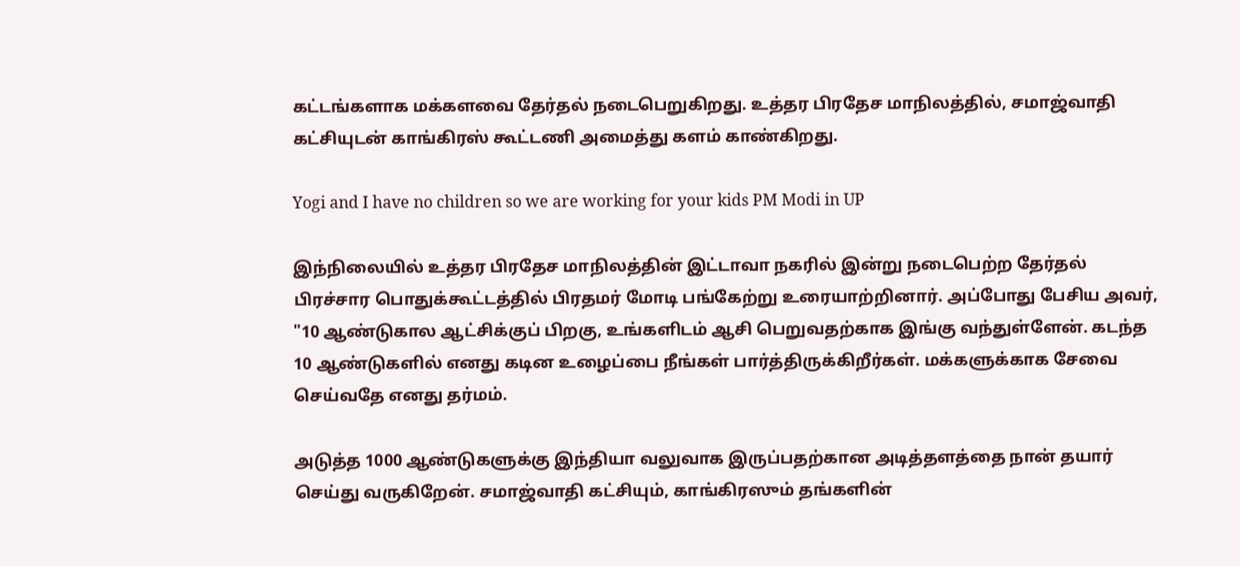கட்டங்களாக மக்களவை தேர்தல் நடைபெறுகிறது. உத்தர பிரதேச மாநிலத்தில், சமாஜ்வாதி கட்சியுடன் காங்கிரஸ் கூட்டணி அமைத்து களம் காண்கிறது.

Yogi and I have no children so we are working for your kids PM Modi in UP

இந்நிலையில் உத்தர பிரதேச மாநிலத்தின் இட்டாவா நகரில் இன்று நடைபெற்ற தேர்தல் பிரச்சார பொதுக்கூட்டத்தில் பிரதமர் மோடி பங்கேற்று உரையாற்றினார். அப்போது பேசிய அவர், "10 ஆண்டுகால ஆட்சிக்குப் பிறகு, உங்களிடம் ஆசி பெறுவதற்காக இங்கு வந்துள்ளேன். கடந்த 10 ஆண்டுகளில் எனது கடின உழைப்பை நீங்கள் பார்த்திருக்கிறீர்கள். மக்களுக்காக சேவை செய்வதே எனது தர்மம்.

அடுத்த 1000 ஆண்டுகளுக்கு இந்தியா வலுவாக இருப்பதற்கான அடித்தளத்தை நான் தயார் செய்து வருகிறேன். சமாஜ்வாதி கட்சியும், காங்கிரஸும் தங்களின்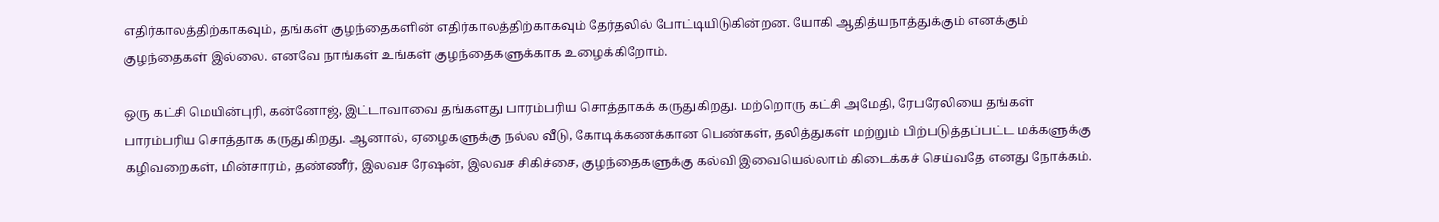எதிர்காலத்திற்காகவும், தங்கள் குழந்தைகளின் எதிர்காலத்திற்காகவும் தேர்தலில் போட்டியிடுகின்றன. யோகி ஆதித்யநாத்துக்கும் எனக்கும் குழந்தைகள் இல்லை. எனவே நாங்கள் உங்கள் குழந்தைகளுக்காக உழைக்கிறோம்.

ஒரு கட்சி மெயின்புரி, கன்னோஜ், இட்டாவாவை தங்களது பாரம்பரிய சொத்தாகக் கருதுகிறது. மற்றொரு கட்சி அமேதி, ரேபரேலியை தங்கள் பாரம்பரிய சொத்தாக கருதுகிறது. ஆனால், ஏழைகளுக்கு நல்ல வீடு, கோடிக்கணக்கான பெண்கள், தலித்துகள் மற்றும் பிற்படுத்தப்பட்ட மக்களுக்கு கழிவறைகள், மின்சாரம், தண்ணீர், இலவச ரேஷன், இலவச சிகிச்சை, குழந்தைகளுக்கு கல்வி இவையெல்லாம் கிடைக்கச் செய்வதே எனது நோக்கம்.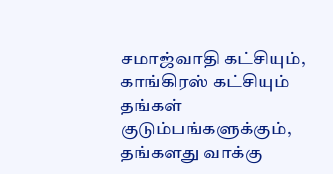சமாஜ்வாதி கட்சியும், காங்கிரஸ் கட்சியும் தங்கள் குடும்பங்களுக்கும், தங்களது வாக்கு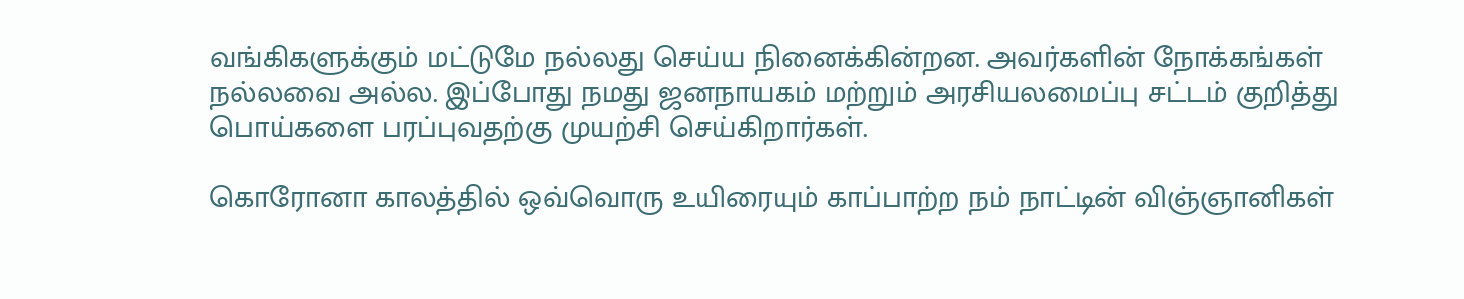வங்கிகளுக்கும் மட்டுமே நல்லது செய்ய நினைக்கின்றன. அவர்களின் நோக்கங்கள் நல்லவை அல்ல. இப்போது நமது ஜனநாயகம் மற்றும் அரசியலமைப்பு சட்டம் குறித்து பொய்களை பரப்புவதற்கு முயற்சி செய்கிறார்கள்.

கொரோனா காலத்தில் ஒவ்வொரு உயிரையும் காப்பாற்ற நம் நாட்டின் விஞ்ஞானிகள்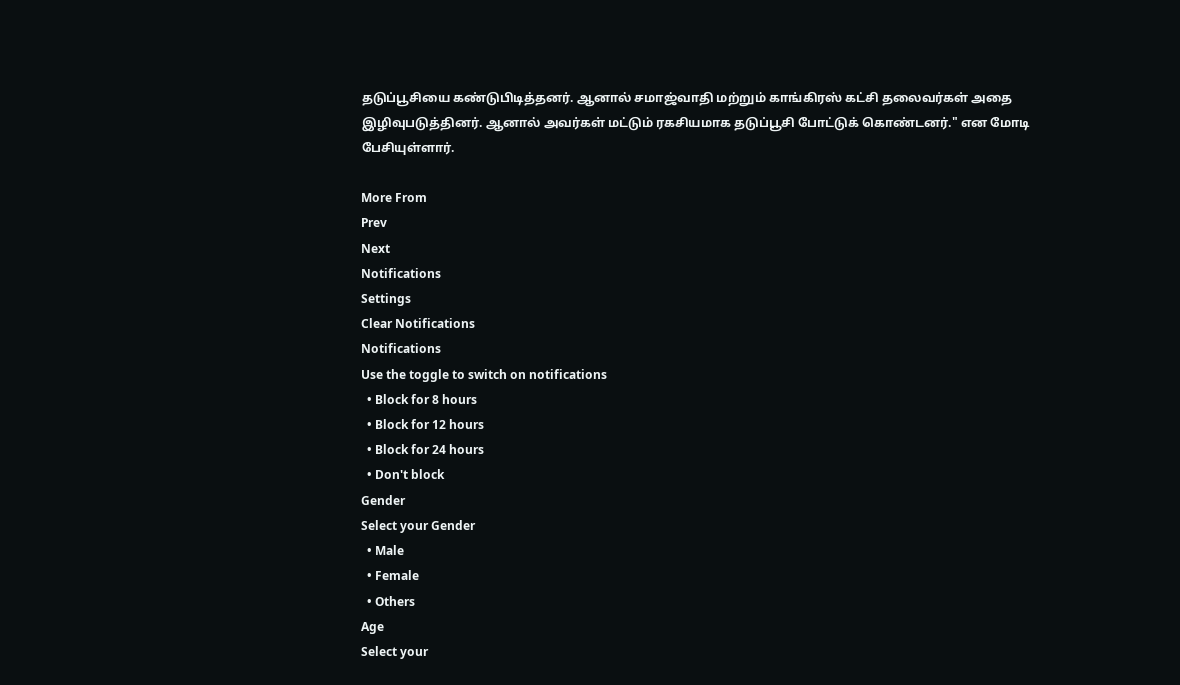தடுப்பூசியை கண்டுபிடித்தனர். ஆனால் சமாஜ்வாதி மற்றும் காங்கிரஸ் கட்சி தலைவர்கள் அதை இழிவுபடுத்தினர். ஆனால் அவர்கள் மட்டும் ரகசியமாக தடுப்பூசி போட்டுக் கொண்டனர்." என மோடி பேசியுள்ளார்.

More From
Prev
Next
Notifications
Settings
Clear Notifications
Notifications
Use the toggle to switch on notifications
  • Block for 8 hours
  • Block for 12 hours
  • Block for 24 hours
  • Don't block
Gender
Select your Gender
  • Male
  • Female
  • Others
Age
Select your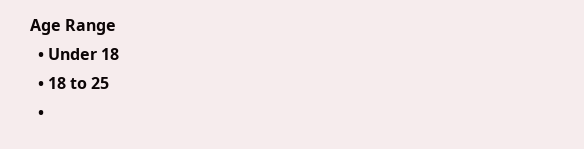Age Range
  • Under 18
  • 18 to 25
  •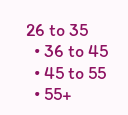26 to 35
  • 36 to 45
  • 45 to 55
  • 55+